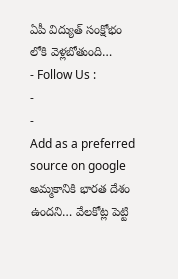ఏపీ విద్యుత్ సంక్షోభం లోకి వెళ్లబోతుంది…
- Follow Us :
-
-
Add as a preferred
source on google
అమ్మకానికి భారత దేశం ఉందని… వేలకోట్ల పెట్టి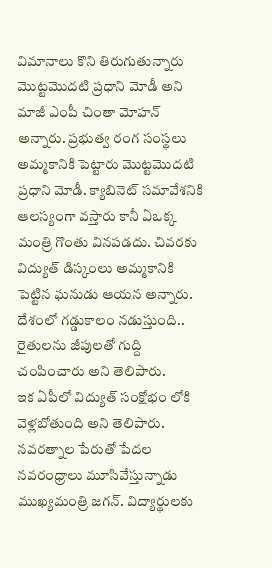విమానాలు కొని తిరుగుతున్నారు మొట్టమొదటి ప్రధాని మోడీ అని మాజీ ఎంపీ చింతా మోహన్ అన్నారు. ప్రభుత్వ రంగ సంస్థలు అమ్మకానికి పెట్టారు మొట్టమొదటి ప్రధాని మోడీ. క్యాబినెట్ సమావేశనికి ఆలస్యంగా వస్తారు కానీ ఏఒక్క మంత్రి గొంతు వినపడదు. చివరకు విద్యుత్ డిస్కంలు అమ్మకానికి పెట్టిన ఘనుడు ఆయన అన్నారు. దేశంలో గడ్డుకాలం నడుస్తుంది.. రైతులను జీపులతో గుద్ది చంపించారు అని తెలిపారు.
ఇక ఏపీలో విద్యుత్ సంక్షోభం లోకి వెళ్లబోతుంది అని తెలిపారు. నవరత్నాల పేరుతో పేదల నవరంధ్రాలు మూసివేస్తున్నాడు ముఖ్యమంత్రి జగన్. విద్యార్థులకు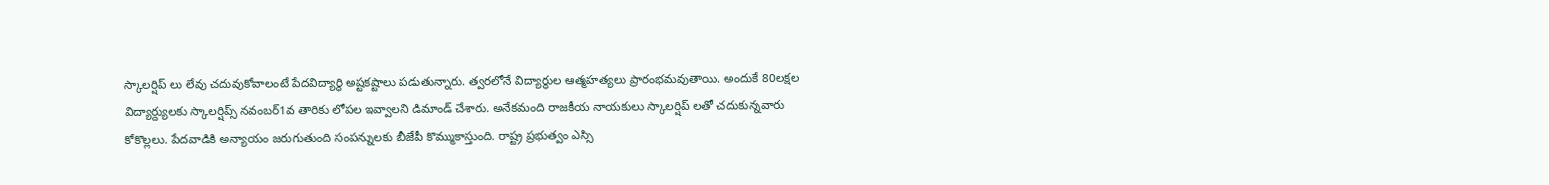స్కాలర్షిప్ లు లేవు చదువుకోవాలంటే పేదవిద్యార్ధి అష్టకష్టాలు పడుతున్నారు. త్వరలోనే విద్యార్థుల ఆత్మహత్యలు ప్రారంభమవుతాయి. అందుకే 80లక్షల విద్యార్ద్యులకు స్కాలర్షిప్స్ నవంబర్1వ తారికు లోపల ఇవ్వాలని డిమాండ్ చేశారు. అనేకమంది రాజకీయ నాయకులు స్కాలర్షిప్ లతో చదుకున్నవారు కోకొల్లలు. పేదవాడికి అన్యాయం జరుగుతుంది సంపన్నులకు బీజేపీ కొమ్ముకాస్తుంది. రాష్ట్ర ప్రభుత్వం ఎస్సి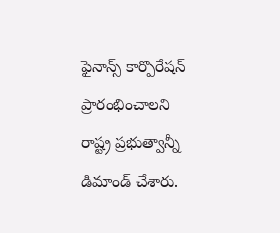ఫైనాన్స్ కార్పొరేషన్ ప్రారంభించాలని రాష్ట్ర ప్రభుత్వాన్నీ డిమాండ్ చేశారు.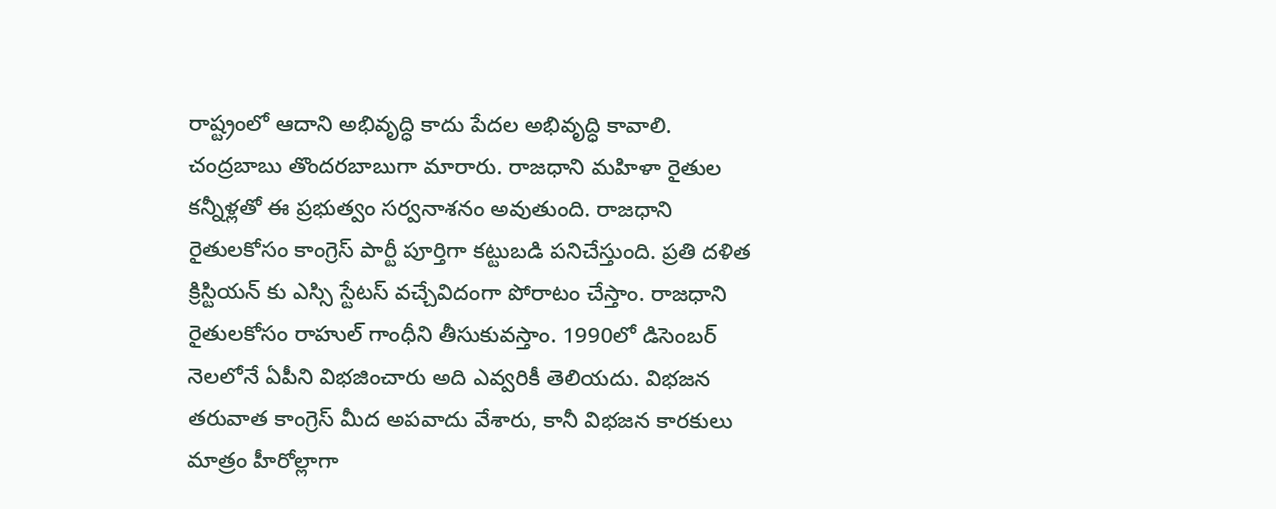రాష్ట్రంలో ఆదాని అభివృద్ధి కాదు పేదల అభివృద్ధి కావాలి. చంద్రబాబు తొందరబాబుగా మారారు. రాజధాని మహిళా రైతుల కన్నీళ్లతో ఈ ప్రభుత్వం సర్వనాశనం అవుతుంది. రాజధాని రైతులకోసం కాంగ్రెస్ పార్టీ పూర్తిగా కట్టుబడి పనిచేస్తుంది. ప్రతి దళిత క్రిస్టియన్ కు ఎస్సి స్టేటస్ వచ్చేవిదంగా పోరాటం చేస్తాం. రాజధాని రైతులకోసం రాహుల్ గాంధీని తీసుకువస్తాం. 1990లో డిసెంబర్ నెలలోనే ఏపీని విభజించారు అది ఎవ్వరికీ తెలియదు. విభజన తరువాత కాంగ్రెస్ మీద అపవాదు వేశారు, కానీ విభజన కారకులు మాత్రం హీరోల్లాగా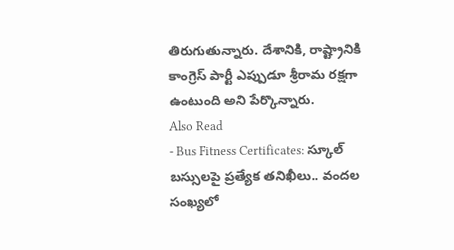తిరుగుతున్నారు. దేశానికి, రాష్ట్రానికి కాంగ్రెస్ పార్టీ ఎప్పుడూ శ్రీరామ రక్షగా ఉంటుంది అని పేర్కొన్నారు.
Also Read
- Bus Fitness Certificates: స్కూల్ బస్సులపై ప్రత్యేక తనిఖీలు.. వందల సంఖ్యలో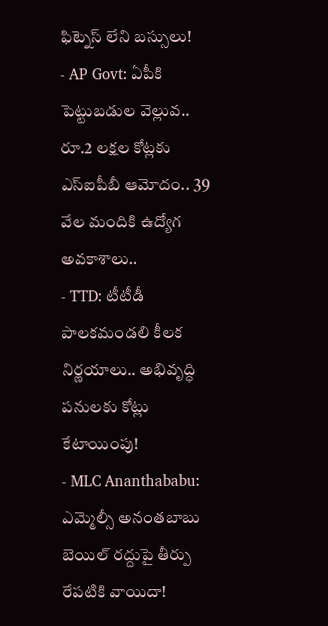ఫిట్నెస్ లేని బస్సులు!
- AP Govt: ఏపీకి పెట్టుబడుల వెల్లువ.. రూ.2 లక్షల కోట్లకు ఎస్ఐపీబీ ఆమోదం.. 39 వేల మందికి ఉద్యోగ అవకాశాలు..
- TTD: టీటీడీ పాలకమండలి కీలక నిర్ణయాలు.. అభివృద్ధి పనులకు కోట్లు కేటాయింపు!
- MLC Ananthababu: ఎమ్మెల్సీ అనంతబాబు బెయిల్ రద్దుపై తీర్పు రేపటికి వాయిదా!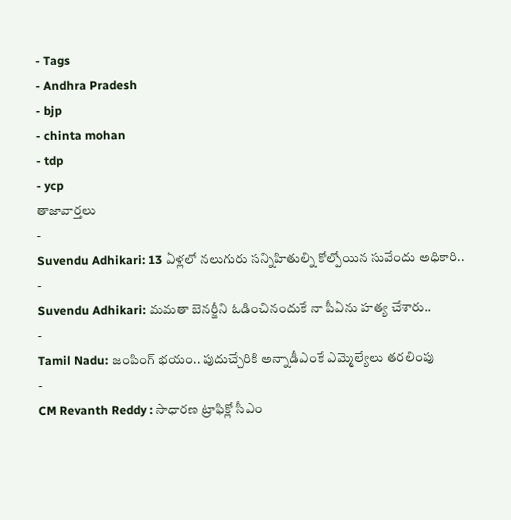- Tags
- Andhra Pradesh
- bjp
- chinta mohan
- tdp
- ycp
తాజావార్తలు
-
Suvendu Adhikari: 13 ఏళ్లలో నలుగురు సన్నిహితుల్ని కోల్పోయిన సువేందు అధికారి..
-
Suvendu Adhikari: మమతా బెనర్జీని ఓడించినందుకే నా పీఏను హత్య చేశారు..
-
Tamil Nadu: జంపింగ్ భయం.. పుదుచ్చేరికి అన్నాడీఎంకే ఎమ్మెల్యేలు తరలింపు
-
CM Revanth Reddy : సాధారణ ట్రాఫిక్లో సీఎం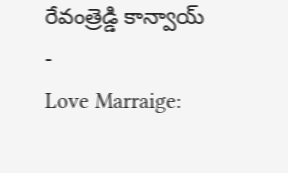రేవంత్రెడ్డి కాన్వాయ్
-
Love Marraige: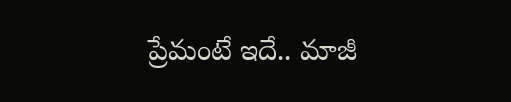ప్రేమంటే ఇదే.. మాజీ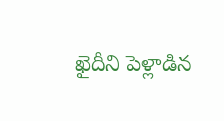ఖైదీని పెళ్లాడిన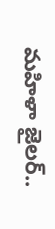మహిళా జైలర్..